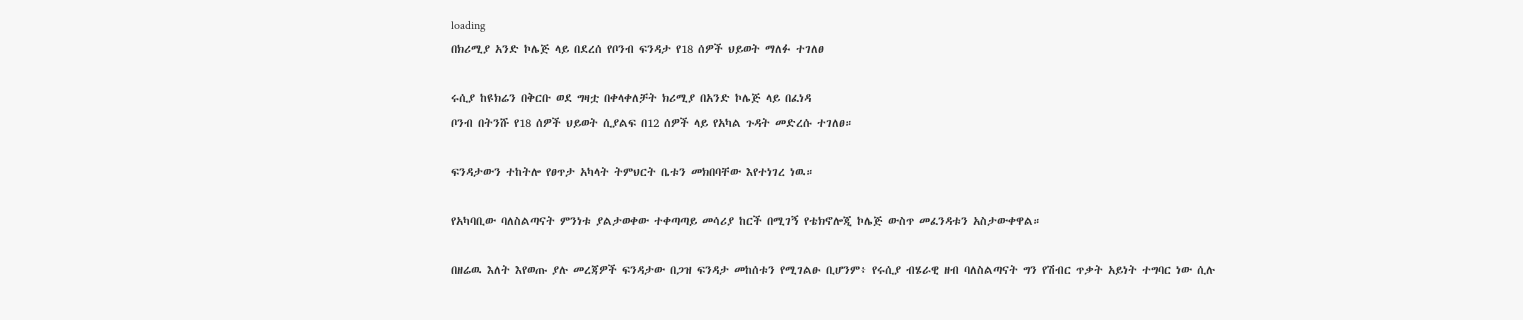loading
በክሪሚያ አንድ ኮሌጅ ላይ በደረሰ የቦንብ ፍንዳታ የ18 ሰዎች ህይወት ማለፉ ተገለፀ

ሩሲያ ከዩክሬን በቅርቡ ወደ ግዛቷ በቀላቀለቻት ክሪሚያ በአንድ ኮሌጅ ላይ በፈነዳ
ቦንብ በትንሹ የ18 ሰዎች ህይወት ሲያልፍ በ12 ሰዎች ላይ የአካል ጉዳት መድረሱ ተገለፀ።

ፍንዳታውን ተከትሎ የፀጥታ አካላት ትምህርት ቤቱን መክበባቸው እየተነገረ ነዉ።

የአካባቢው ባለስልጣናት ምንነቱ ያልታወቀው ተቀጣጣይ መሳሪያ ከርች በሚገኝ የቴክኖሎጂ ኮሌጅ ውስጥ መፈንዳቱን አስታውቀዋል።

በዘሬዉ እለት እየወጡ ያሉ መረጃዎች ፍንዳታው በጋዝ ፍንዳታ መከሰቱን የሚገልፁ ቢሆንም፥ የሩሲያ ብሄራዊ ዘብ ባለስልጣናት ግን የሽብር ጥቃት አይነት ተግባር ነው ሲሉ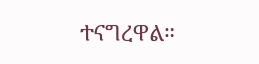ተናግረዋል።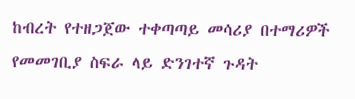ከብረት የተዘጋጀው ተቀጣጣይ መሳሪያ በተማሪዎች የመመገቢያ ስፍራ ላይ ድንገተኛ ጉዳት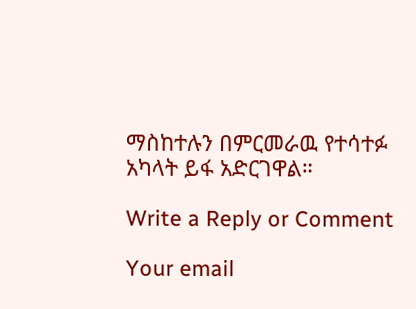ማስከተሉን በምርመራዉ የተሳተፉ አካላት ይፋ አድርገዋል።

Write a Reply or Comment

Your email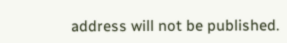address will not be published.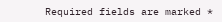Required fields are marked *